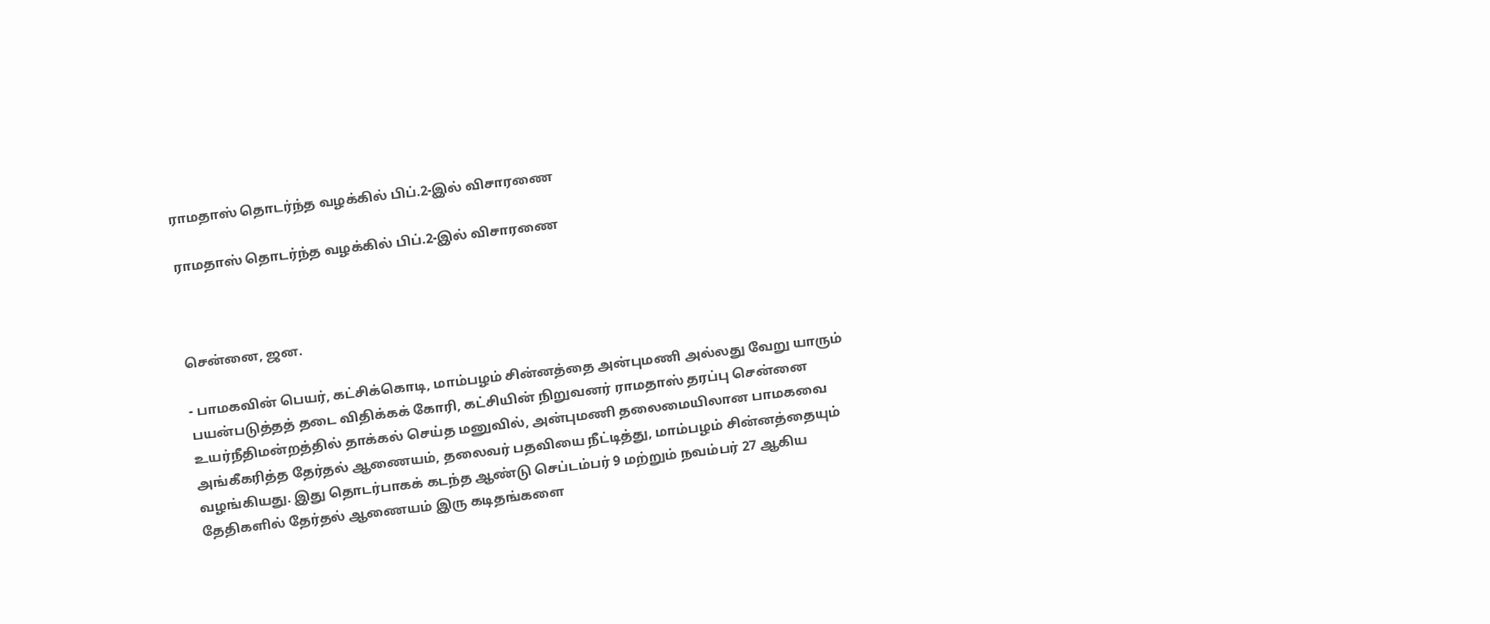ராமதாஸ் தொடர்ந்த வழக்கில் பிப்.2-இல் விசாரணை

ராமதாஸ் தொடர்ந்த வழக்கில் பிப்.2-இல் விசாரணை



சென்னை, ஜன.

- பாமகவின் பெயர், கட்சிக்கொடி, மாம்பழம் சின்னத்தை அன்புமணி அல்லது வேறு யாரும் பயன்படுத்தத் தடை விதிக்கக் கோரி, கட்சியின் நிறுவனர் ராமதாஸ் தரப்பு சென்னை உயர்நீதிமன்றத்தில் தாக்கல் செய்த மனுவில், அன்புமணி தலைமையிலான பாமகவை அங்கீகரித்த தேர்தல் ஆணையம், தலைவர் பதவியை நீட்டித்து, மாம்பழம் சின்னத்தையும் வழங்கியது. இது தொடர்பாகக் கடந்த ஆண்டு செப்டம்பர் 9 மற்றும் நவம்பர் 27 ஆகிய தேதிகளில் தேர்தல் ஆணையம் இரு கடிதங்களை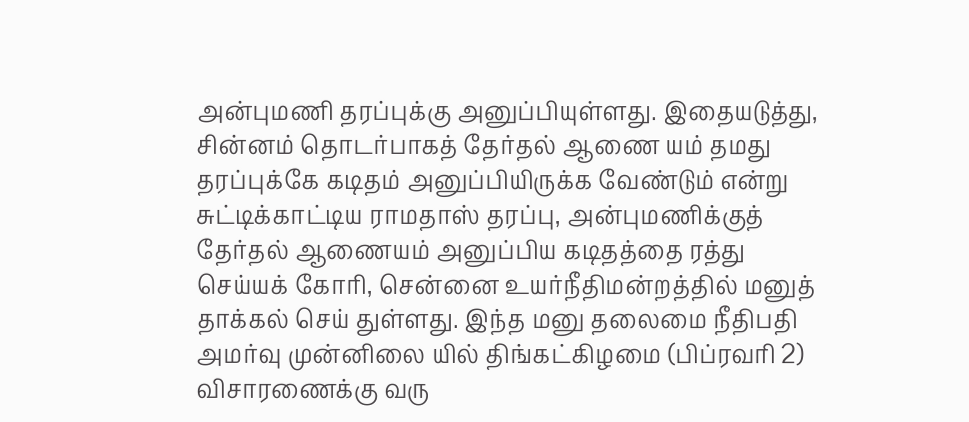அன்புமணி தரப்புக்கு அனுப்பியுள்ளது. இதையடுத்து, சின்னம் தொடர்பாகத் தேர்தல் ஆணை யம் தமது தரப்புக்கே கடிதம் அனுப்பியிருக்க வேண்டும் என்று சுட்டிக்காட்டிய ராமதாஸ் தரப்பு, அன்புமணிக்குத் தேர்தல் ஆணையம் அனுப்பிய கடிதத்தை ரத்து செய்யக் கோரி, சென்னை உயர்நீதிமன்றத்தில் மனுத் தாக்கல் செய் துள்ளது. இந்த மனு தலைமை நீதிபதி அமர்வு முன்னிலை யில் திங்கட்கிழமை (பிப்ரவரி 2) விசாரணைக்கு வரு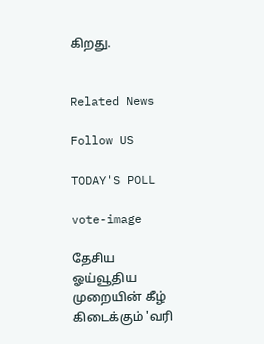கிறது.


Related News

Follow US

TODAY'S POLL

vote-image

தேசிய ஓய்வூதிய முறையின் கீழ் கிடைக்கும் 'வரி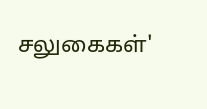சலுகைகள்'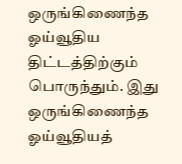ஒருங்கிணைந்த ஓய்வூதிய திட்டத்திற்கும் பொருந்தும். இது ஒருங்கிணைந்த ஓய்வூதியத்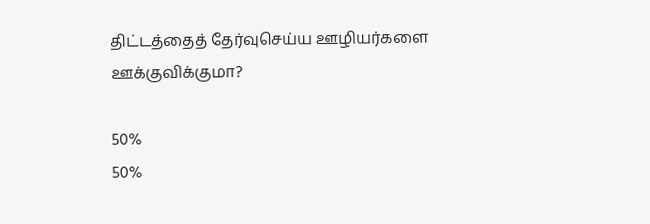திட்டத்தைத் தேர்வுசெய்ய ஊழியர்களை ஊக்குவிக்குமா?

50%
50%